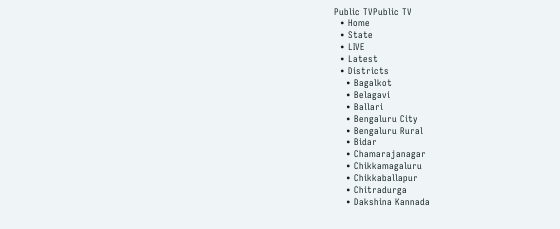Public TVPublic TV
  • Home
  • State
  • LIVE
  • Latest
  • Districts
    • Bagalkot
    • Belagavi
    • Ballari
    • Bengaluru City
    • Bengaluru Rural
    • Bidar
    • Chamarajanagar
    • Chikkamagaluru
    • Chikkaballapur
    • Chitradurga
    • Dakshina Kannada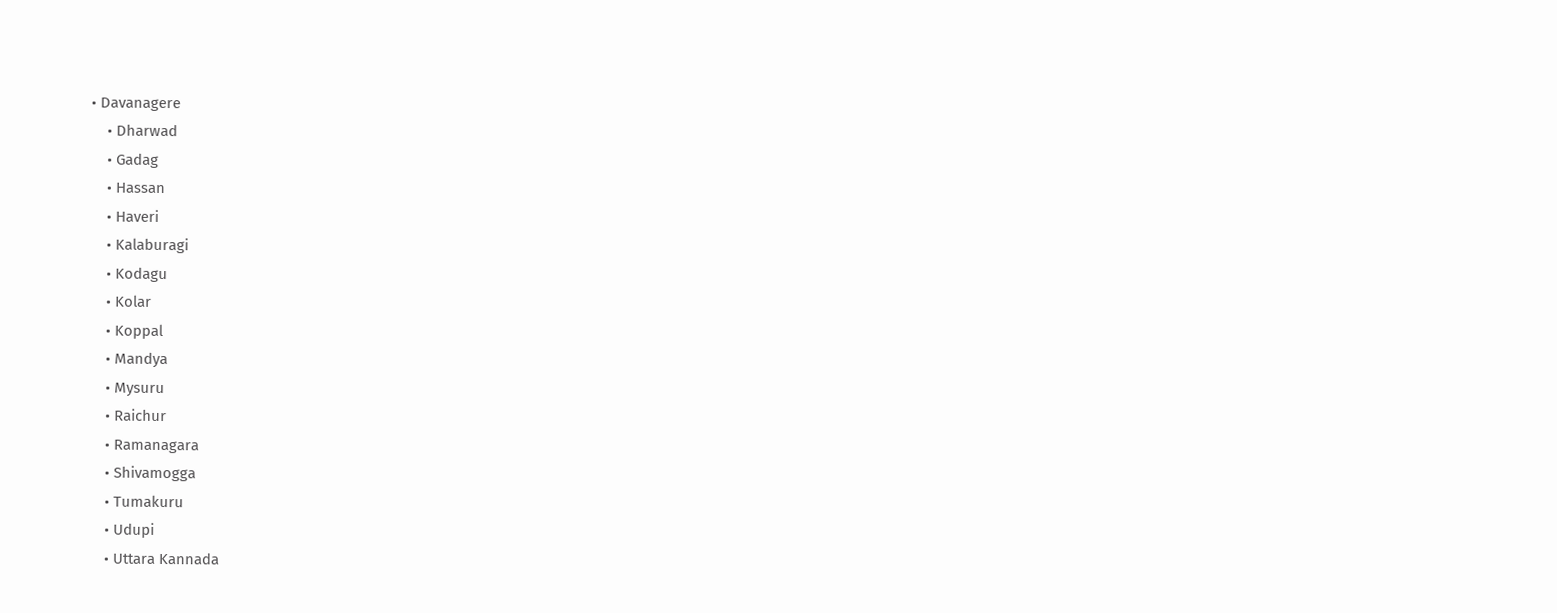• Davanagere
    • Dharwad
    • Gadag
    • Hassan
    • Haveri
    • Kalaburagi
    • Kodagu
    • Kolar
    • Koppal
    • Mandya
    • Mysuru
    • Raichur
    • Ramanagara
    • Shivamogga
    • Tumakuru
    • Udupi
    • Uttara Kannada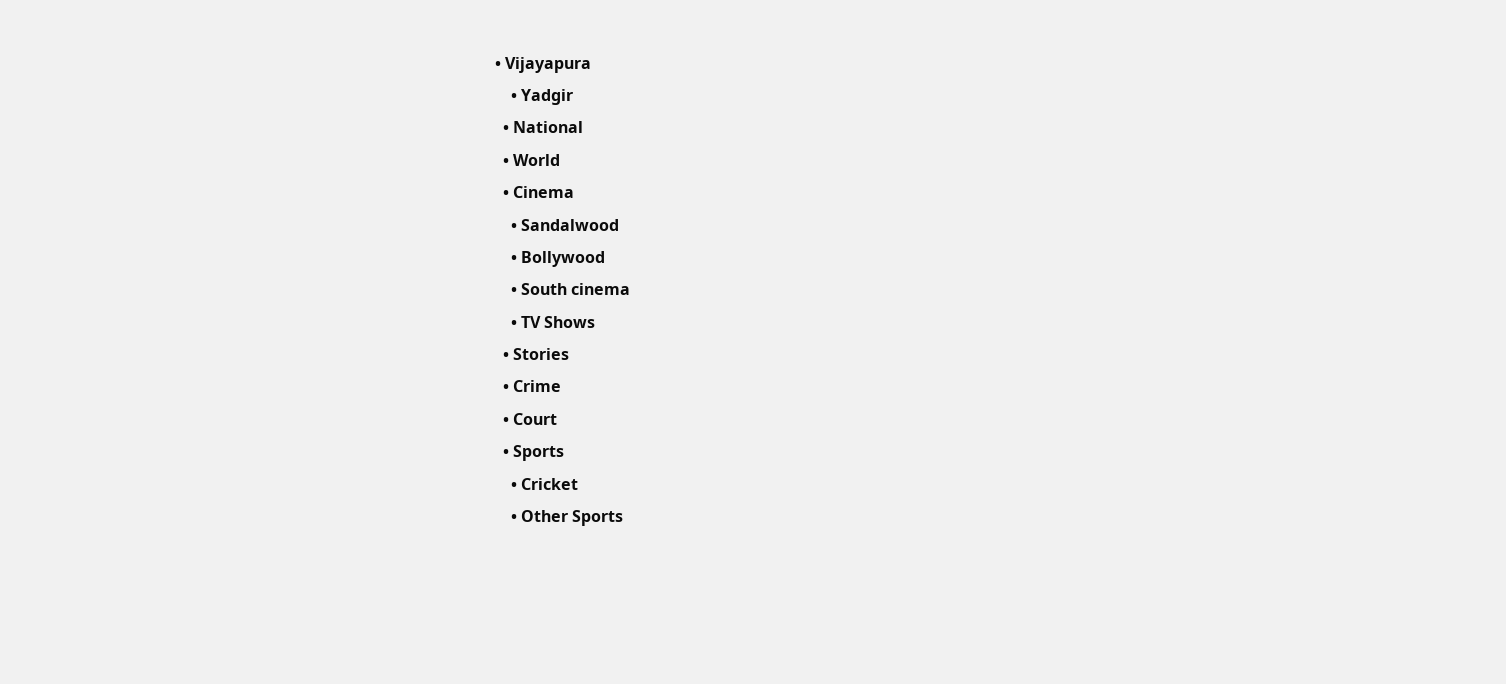• Vijayapura
    • Yadgir
  • National
  • World
  • Cinema
    • Sandalwood
    • Bollywood
    • South cinema
    • TV Shows
  • Stories
  • Crime
  • Court
  • Sports
    • Cricket
    • Other Sports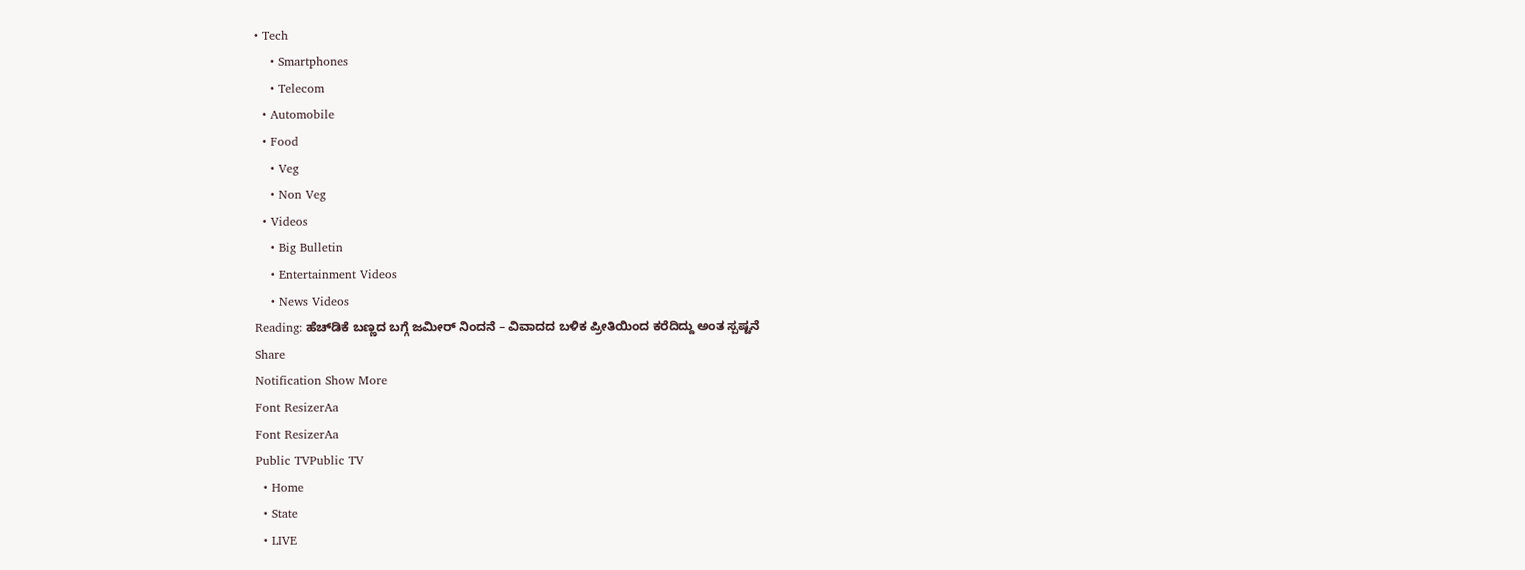• Tech
    • Smartphones
    • Telecom
  • Automobile
  • Food
    • Veg
    • Non Veg
  • Videos
    • Big Bulletin
    • Entertainment Videos
    • News Videos
Reading: ಹೆಚ್‌ಡಿಕೆ ಬಣ್ಣದ ಬಗ್ಗೆ ಜಮೀರ್ ನಿಂದನೆ – ವಿವಾದದ ಬಳಿಕ ಪ್ರೀತಿಯಿಂದ ಕರೆದಿದ್ದು ಅಂತ ಸ್ಪಷ್ಟನೆ
Share
Notification Show More
Font ResizerAa
Font ResizerAa
Public TVPublic TV
  • Home
  • State
  • LIVE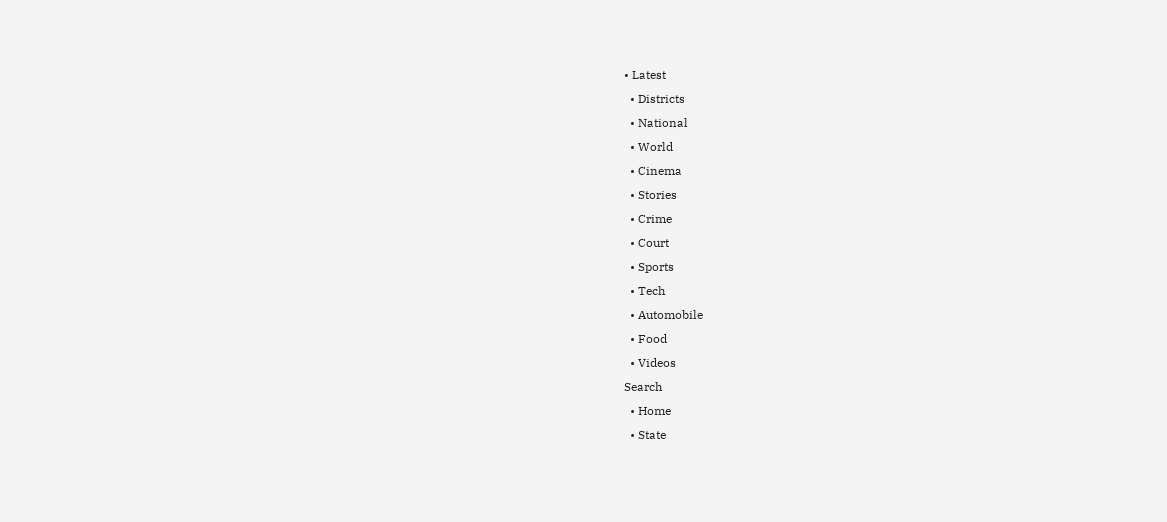• Latest
  • Districts
  • National
  • World
  • Cinema
  • Stories
  • Crime
  • Court
  • Sports
  • Tech
  • Automobile
  • Food
  • Videos
Search
  • Home
  • State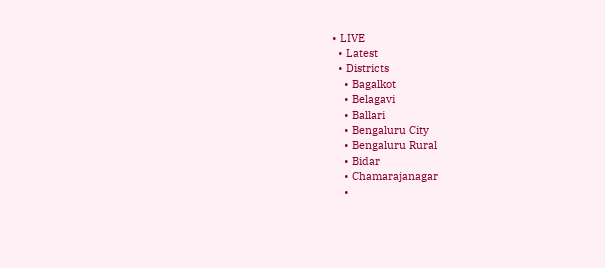• LIVE
  • Latest
  • Districts
    • Bagalkot
    • Belagavi
    • Ballari
    • Bengaluru City
    • Bengaluru Rural
    • Bidar
    • Chamarajanagar
    •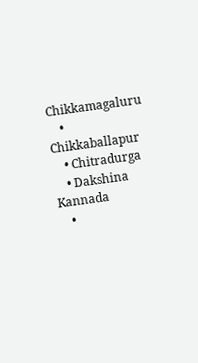Chikkamagaluru
    • Chikkaballapur
    • Chitradurga
    • Dakshina Kannada
    •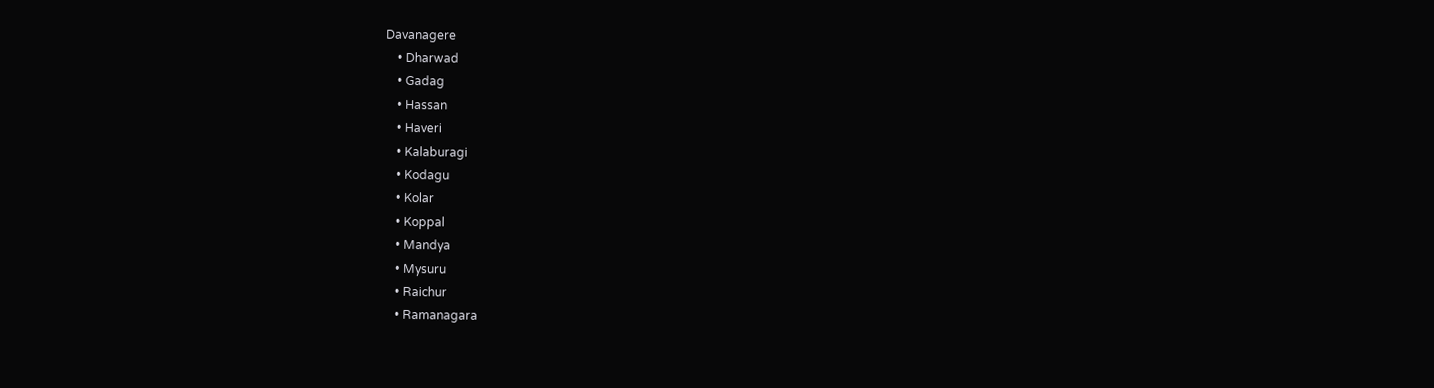Davanagere
    • Dharwad
    • Gadag
    • Hassan
    • Haveri
    • Kalaburagi
    • Kodagu
    • Kolar
    • Koppal
    • Mandya
    • Mysuru
    • Raichur
    • Ramanagara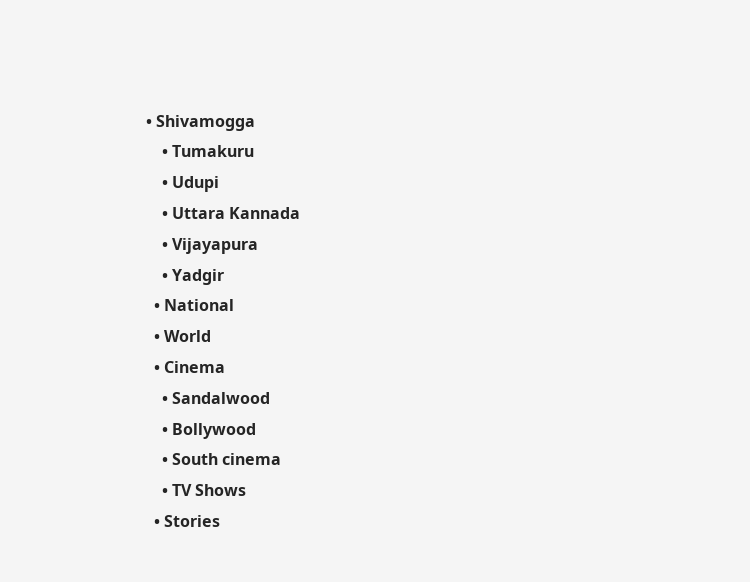• Shivamogga
    • Tumakuru
    • Udupi
    • Uttara Kannada
    • Vijayapura
    • Yadgir
  • National
  • World
  • Cinema
    • Sandalwood
    • Bollywood
    • South cinema
    • TV Shows
  • Stories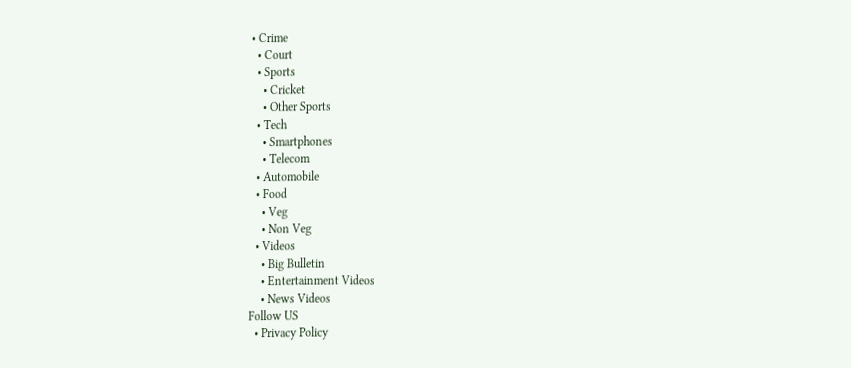• Crime
  • Court
  • Sports
    • Cricket
    • Other Sports
  • Tech
    • Smartphones
    • Telecom
  • Automobile
  • Food
    • Veg
    • Non Veg
  • Videos
    • Big Bulletin
    • Entertainment Videos
    • News Videos
Follow US
  • Privacy Policy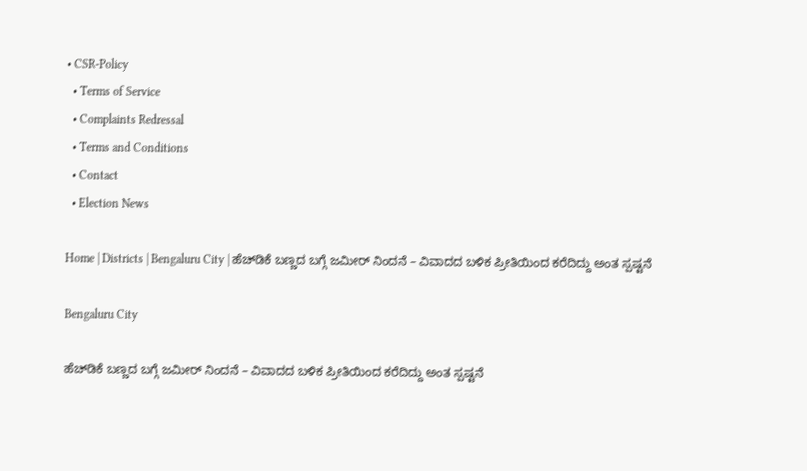• CSR-Policy
  • Terms of Service
  • Complaints Redressal
  • Terms and Conditions
  • Contact
  • Election News

Home | Districts | Bengaluru City | ಹೆಚ್‌ಡಿಕೆ ಬಣ್ಣದ ಬಗ್ಗೆ ಜಮೀರ್ ನಿಂದನೆ – ವಿವಾದದ ಬಳಿಕ ಪ್ರೀತಿಯಿಂದ ಕರೆದಿದ್ದು ಅಂತ ಸ್ಪಷ್ಟನೆ

Bengaluru City

ಹೆಚ್‌ಡಿಕೆ ಬಣ್ಣದ ಬಗ್ಗೆ ಜಮೀರ್ ನಿಂದನೆ – ವಿವಾದದ ಬಳಿಕ ಪ್ರೀತಿಯಿಂದ ಕರೆದಿದ್ದು ಅಂತ ಸ್ಪಷ್ಟನೆ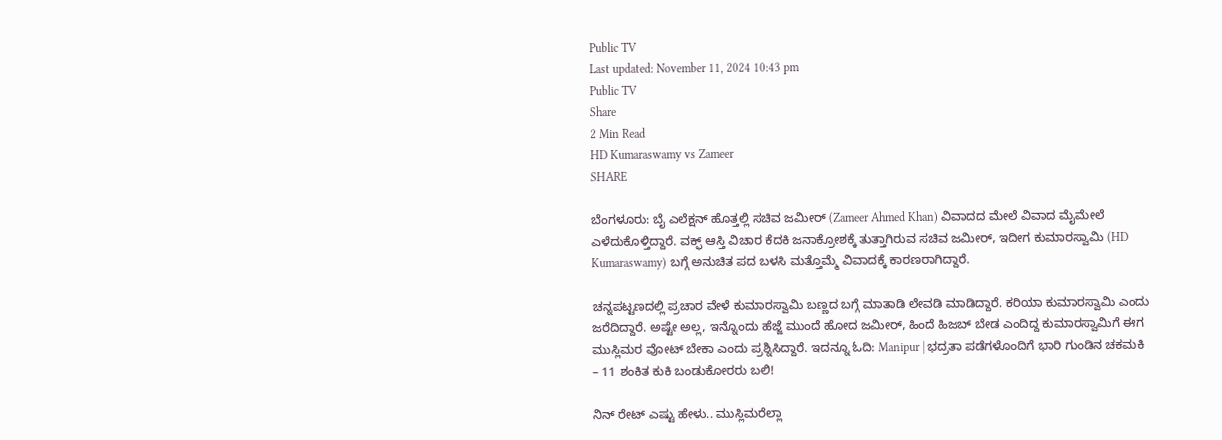Public TV
Last updated: November 11, 2024 10:43 pm
Public TV
Share
2 Min Read
HD Kumaraswamy vs Zameer
SHARE

ಬೆಂಗಳೂರು: ಬೈ ಎಲೆಕ್ಷನ್ ಹೊತ್ತಲ್ಲಿ ಸಚಿವ ಜಮೀರ್ (Zameer Ahmed Khan) ವಿವಾದದ ಮೇಲೆ ವಿವಾದ ಮೈಮೇಲೆ ಎಳೆದುಕೊಳ್ತಿದ್ದಾರೆ. ವಕ್ಫ್ ಆಸ್ತಿ ವಿಚಾರ ಕೆದಕಿ ಜನಾಕ್ರೋಶಕ್ಕೆ ತುತ್ತಾಗಿರುವ ಸಚಿವ ಜಮೀರ್, ಇದೀಗ ಕುಮಾರಸ್ವಾಮಿ (HD Kumaraswamy) ಬಗ್ಗೆ ಅನುಚಿತ ಪದ ಬಳಸಿ ಮತ್ತೊಮ್ಮೆ ವಿವಾದಕ್ಕೆ ಕಾರಣರಾಗಿದ್ದಾರೆ.

ಚನ್ನಪಟ್ಟಣದಲ್ಲಿ ಪ್ರಚಾರ ವೇಳೆ ಕುಮಾರಸ್ವಾಮಿ ಬಣ್ಣದ ಬಗ್ಗೆ ಮಾತಾಡಿ ಲೇವಡಿ ಮಾಡಿದ್ದಾರೆ. ಕರಿಯಾ ಕುಮಾರಸ್ವಾಮಿ ಎಂದು ಜರೆದಿದ್ದಾರೆ. ಅಷ್ಟೇ ಅಲ್ಲ, ಇನ್ನೊಂದು ಹೆಜ್ಜೆ ಮುಂದೆ ಹೋದ ಜಮೀರ್, ಹಿಂದೆ ಹಿಜಬ್ ಬೇಡ ಎಂದಿದ್ದ ಕುಮಾರಸ್ವಾಮಿಗೆ ಈಗ ಮುಸ್ಲಿಮರ ವೋಟ್ ಬೇಕಾ ಎಂದು ಪ್ರಶ್ನಿಸಿದ್ದಾರೆ. ಇದನ್ನೂ ಓದಿ: Manipur | ಭದ್ರತಾ ಪಡೆಗಳೊಂದಿಗೆ ಭಾರಿ ಗುಂಡಿನ ಚಕಮಕಿ – 11 ಶಂಕಿತ ಕುಕಿ ಬಂಡುಕೋರರು ಬಲಿ!

ನಿನ್ ರೇಟ್ ಎಷ್ಟು ಹೇಳು.. ಮುಸ್ಲಿಮರೆಲ್ಲಾ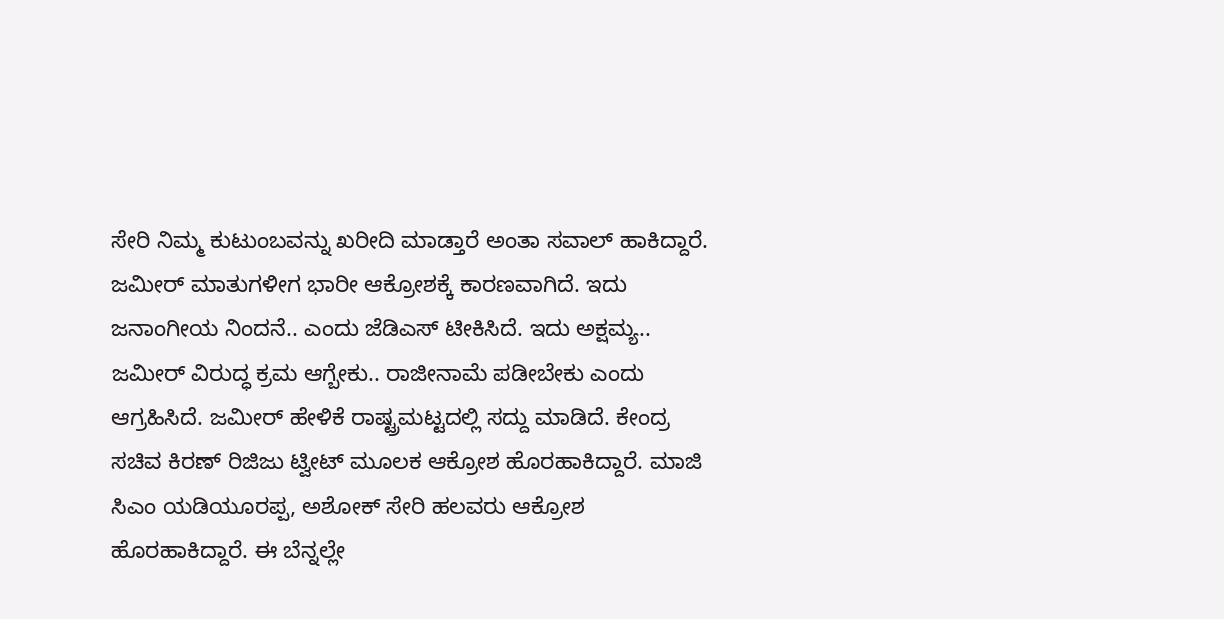ಸೇರಿ ನಿಮ್ಮ ಕುಟುಂಬವನ್ನು ಖರೀದಿ ಮಾಡ್ತಾರೆ ಅಂತಾ ಸವಾಲ್ ಹಾಕಿದ್ದಾರೆ. ಜಮೀರ್ ಮಾತುಗಳೀಗ ಭಾರೀ ಆಕ್ರೋಶಕ್ಕೆ ಕಾರಣವಾಗಿದೆ. ಇದು ಜನಾಂಗೀಯ ನಿಂದನೆ.. ಎಂದು ಜೆಡಿಎಸ್ ಟೀಕಿಸಿದೆ. ಇದು ಅಕ್ಷಮ್ಯ.. ಜಮೀರ್ ವಿರುದ್ಧ ಕ್ರಮ ಆಗ್ಬೇಕು.. ರಾಜೀನಾಮೆ ಪಡೀಬೇಕು ಎಂದು ಆಗ್ರಹಿಸಿದೆ. ಜಮೀರ್ ಹೇಳಿಕೆ ರಾಷ್ಟ್ರಮಟ್ಟದಲ್ಲಿ ಸದ್ದು ಮಾಡಿದೆ. ಕೇಂದ್ರ ಸಚಿವ ಕಿರಣ್ ರಿಜಿಜು ಟ್ವೀಟ್ ಮೂಲಕ ಆಕ್ರೋಶ ಹೊರಹಾಕಿದ್ದಾರೆ. ಮಾಜಿ ಸಿಎಂ ಯಡಿಯೂರಪ್ಪ, ಅಶೋಕ್ ಸೇರಿ ಹಲವರು ಆಕ್ರೋಶ ಹೊರಹಾಕಿದ್ದಾರೆ. ಈ ಬೆನ್ನಲ್ಲೇ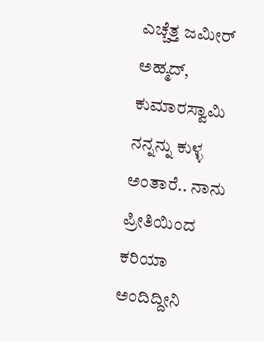ಎಚ್ಚೆತ್ತ ಜಮೀರ್ ಅಹ್ಮದ್, ಕುಮಾರಸ್ವಾಮಿ ನನ್ನನ್ನು ಕುಳ್ಳ ಅಂತಾರೆ.. ನಾನು ಪ್ರೀತಿಯಿಂದ ಕರಿಯಾ ಅಂದಿದ್ದೀನಿ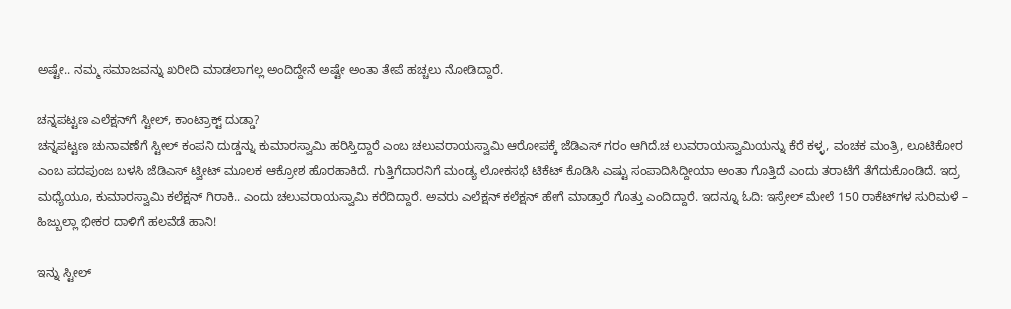ಅಷ್ಟೇ.. ನಮ್ಮ ಸಮಾಜವನ್ನು ಖರೀದಿ ಮಾಡಲಾಗಲ್ಲ ಅಂದಿದ್ದೇನೆ ಅಷ್ಟೇ ಅಂತಾ ತೇಪೆ ಹಚ್ಚಲು ನೋಡಿದ್ದಾರೆ.

ಚನ್ನಪಟ್ಟಣ ಎಲೆಕ್ಷನ್‌ಗೆ ಸ್ಟೀಲ್, ಕಾಂಟ್ರಾಕ್ಟ್ ದುಡ್ಡಾ?
ಚನ್ನಪಟ್ಟಣ ಚುನಾವಣೆಗೆ ಸ್ಟೀಲ್ ಕಂಪನಿ ದುಡ್ಡನ್ನು ಕುಮಾರಸ್ವಾಮಿ ಹರಿಸ್ತಿದ್ದಾರೆ ಎಂಬ ಚಲುವರಾಯಸ್ವಾಮಿ ಆರೋಪಕ್ಕೆ ಜೆಡಿಎಸ್ ಗರಂ ಆಗಿದೆ.ಚ ಲುವರಾಯಸ್ವಾಮಿಯನ್ನು ಕೆರೆ ಕಳ್ಳ, ವಂಚಕ ಮಂತ್ರಿ, ಲೂಟಿಕೋರ ಎಂಬ ಪದಪುಂಜ ಬಳಸಿ ಜೆಡಿಎಸ್ ಟ್ವೀಟ್ ಮೂಲಕ ಆಕ್ರೋಶ ಹೊರಹಾಕಿದೆ. ಗುತ್ತಿಗೆದಾರನಿಗೆ ಮಂಡ್ಯ ಲೋಕಸಭೆ ಟಿಕೆಟ್ ಕೊಡಿಸಿ ಎಷ್ಟು ಸಂಪಾದಿಸಿದ್ದೀಯಾ ಅಂತಾ ಗೊತ್ತಿದೆ ಎಂದು ತರಾಟೆಗೆ ತೆಗೆದುಕೊಂಡಿದೆ. ಇದ್ರ ಮಧ್ಯೆಯೂ, ಕುಮಾರಸ್ವಾಮಿ ಕಲೆಕ್ಷನ್ ಗಿರಾಕಿ.. ಎಂದು ಚಲುವರಾಯಸ್ವಾಮಿ ಕರೆದಿದ್ದಾರೆ. ಅವರು ಎಲೆಕ್ಷನ್ ಕಲೆಕ್ಷನ್ ಹೇಗೆ ಮಾಡ್ತಾರೆ ಗೊತ್ತು ಎಂದಿದ್ದಾರೆ. ಇದನ್ನೂ ಓದಿ: ಇಸ್ರೇಲ್‌ ಮೇಲೆ 150 ರಾಕೆಟ್‌ಗಳ ಸುರಿಮಳೆ – ಹಿಜ್ಬುಲ್ಲಾ ಭೀಕರ ದಾಳಿಗೆ ಹಲವೆಡೆ ಹಾನಿ!

ಇನ್ನು ಸ್ಟೀಲ್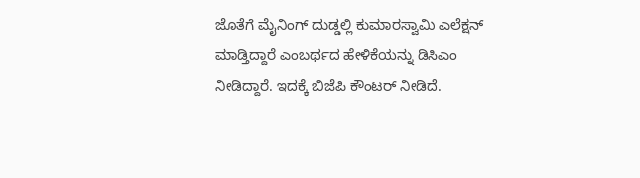ಜೊತೆಗೆ ಮೈನಿಂಗ್ ದುಡ್ಡಲ್ಲಿ ಕುಮಾರಸ್ವಾಮಿ ಎಲೆಕ್ಷನ್ ಮಾಡ್ತಿದ್ದಾರೆ ಎಂಬರ್ಥದ ಹೇಳಿಕೆಯನ್ನು ಡಿಸಿಎಂ ನೀಡಿದ್ದಾರೆ. ಇದಕ್ಕೆ ಬಿಜೆಪಿ ಕೌಂಟರ್ ನೀಡಿದೆ.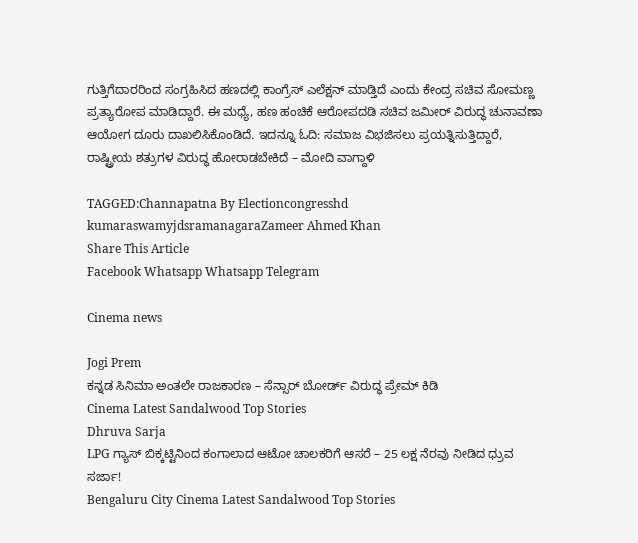ಗುತ್ತಿಗೆದಾರರಿಂದ ಸಂಗ್ರಹಿಸಿದ ಹಣದಲ್ಲಿ ಕಾಂಗ್ರೆಸ್ ಎಲೆಕ್ಷನ್ ಮಾಡ್ತಿದೆ ಎಂದು ಕೇಂದ್ರ ಸಚಿವ ಸೋಮಣ್ಣ ಪ್ರತ್ಯಾರೋಪ ಮಾಡಿದ್ದಾರೆ. ಈ ಮಧ್ಯೆ, ಹಣ ಹಂಚಿಕೆ ಆರೋಪದಡಿ ಸಚಿವ ಜಮೀರ್ ವಿರುದ್ಧ ಚುನಾವಣಾ ಆಯೋಗ ದೂರು ದಾಖಲಿಸಿಕೊಂಡಿದೆ. ಇದನ್ನೂ ಓದಿ: ಸಮಾಜ ವಿಭಜಿಸಲು ಪ್ರಯತ್ನಿಸುತ್ತಿದ್ದಾರೆ, ರಾಷ್ಟ್ರೀಯ ಶತ್ರುಗಳ ವಿರುದ್ಧ ಹೋರಾಡಬೇಕಿದೆ – ಮೋದಿ ವಾಗ್ದಾಳಿ

TAGGED:Channapatna By Electioncongresshd kumaraswamyjdsramanagaraZameer Ahmed Khan
Share This Article
Facebook Whatsapp Whatsapp Telegram

Cinema news

Jogi Prem
ಕನ್ನಡ ಸಿನಿಮಾ ಅಂತಲೇ ರಾಜಕಾರಣ – ಸೆನ್ಸಾರ್ ಬೋರ್ಡ್ ವಿರುದ್ಧ ಪ್ರೇಮ್ ಕಿಡಿ
Cinema Latest Sandalwood Top Stories
Dhruva Sarja
LPG ಗ್ಯಾಸ್‌ ಬಿಕ್ಕಟ್ಟಿನಿಂದ ಕಂಗಾಲಾದ ಆಟೋ ಚಾಲಕರಿಗೆ ಆಸರೆ – 25 ಲಕ್ಷ ನೆರವು ನೀಡಿದ ಧ್ರುವ ಸರ್ಜಾ!
Bengaluru City Cinema Latest Sandalwood Top Stories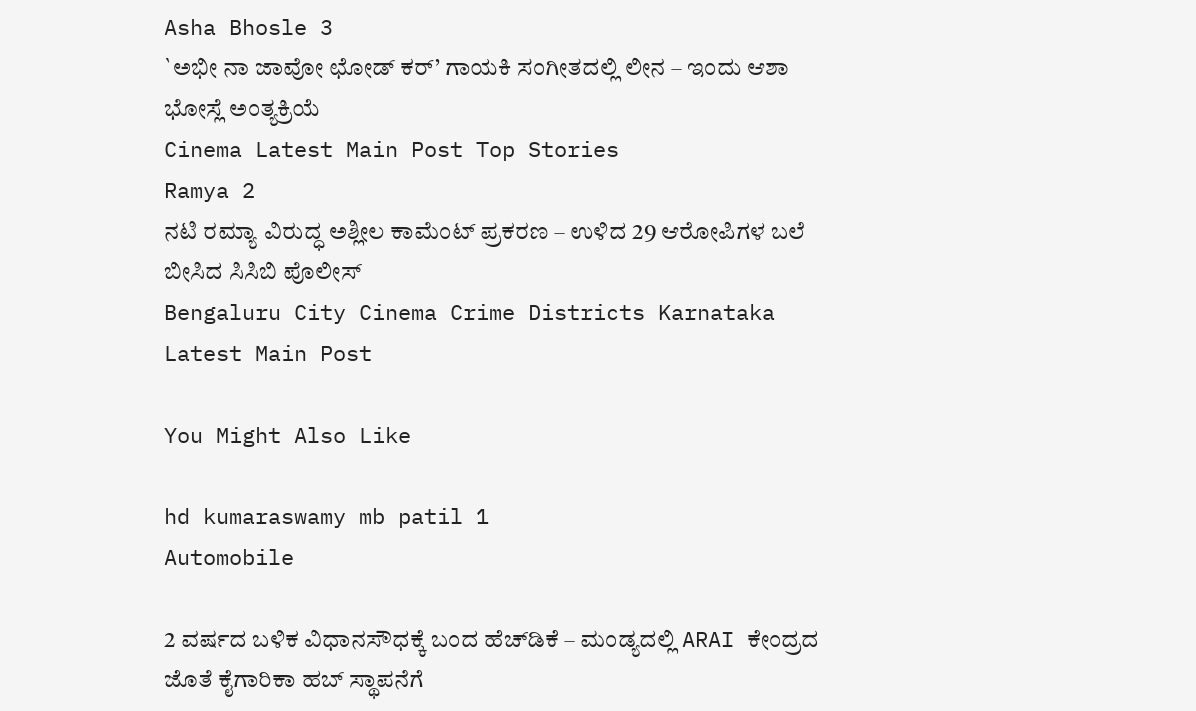Asha Bhosle 3
`ಅಭೀ ನಾ ಜಾವೋ ಛೋಡ್ ಕರ್’ ಗಾಯಕಿ ಸಂಗೀತದಲ್ಲಿ ಲೀನ – ಇಂದು ಆಶಾ ಭೋಸ್ಲೆ ಅಂತ್ಯಕ್ರಿಯೆ
Cinema Latest Main Post Top Stories
Ramya 2
ನಟಿ ರಮ್ಯಾ ವಿರುದ್ಧ ಅಶ್ಲೀಲ ಕಾಮೆಂಟ್‌ ಪ್ರಕರಣ – ಉಳಿದ 29 ಆರೋಪಿಗಳ ಬಲೆ ಬೀಸಿದ ಸಿಸಿಬಿ ಪೊಲೀಸ್‌
Bengaluru City Cinema Crime Districts Karnataka Latest Main Post

You Might Also Like

hd kumaraswamy mb patil 1
Automobile

2 ವರ್ಷದ ಬಳಿಕ ವಿಧಾನಸೌಧಕ್ಕೆ ಬಂದ ಹೆಚ್‌ಡಿಕೆ – ಮಂಡ್ಯದಲ್ಲಿ ARAI ಕೇಂದ್ರದ ಜೊತೆ ಕೈಗಾರಿಕಾ ಹಬ್‌ ಸ್ಥಾಪನೆಗೆ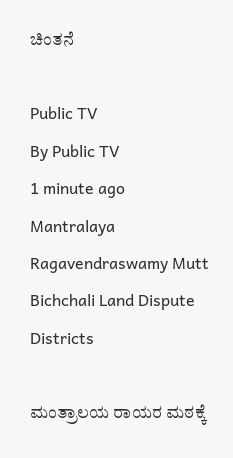ಚಿಂತನೆ

Public TV
By Public TV
1 minute ago
Mantralaya Ragavendraswamy Mutt Bichchali Land Dispute
Districts

ಮಂತ್ರಾಲಯ ರಾಯರ ಮಠಕ್ಕೆ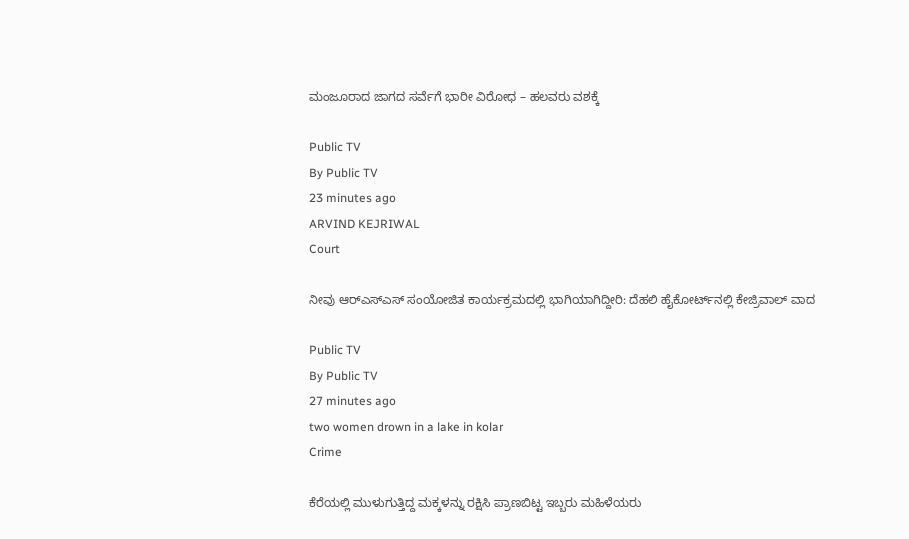ಮಂಜೂರಾದ ಜಾಗದ ಸರ್ವೆಗೆ ಭಾರೀ ವಿರೋಧ – ಹಲವರು ವಶಕ್ಕೆ

Public TV
By Public TV
23 minutes ago
ARVIND KEJRIWAL
Court

ನೀವು ಆರ್‌ಎಸ್‌ಎಸ್‌ ಸಂಯೋಜಿತ ಕಾರ್ಯಕ್ರಮದಲ್ಲಿ ಭಾಗಿಯಾಗಿದ್ದೀರಿ: ದೆಹಲಿ ಹೈಕೋರ್ಟ್‌ನಲ್ಲಿ ಕೇಜ್ರಿವಾಲ್‌ ವಾದ

Public TV
By Public TV
27 minutes ago
two women drown in a lake in kolar
Crime

ಕೆರೆಯಲ್ಲಿ ಮುಳುಗುತ್ತಿದ್ದ ಮಕ್ಕಳನ್ನು ರಕ್ಷಿಸಿ ಪ್ರಾಣಬಿಟ್ಟ ಇಬ್ಬರು ಮಹಿಳೆಯರು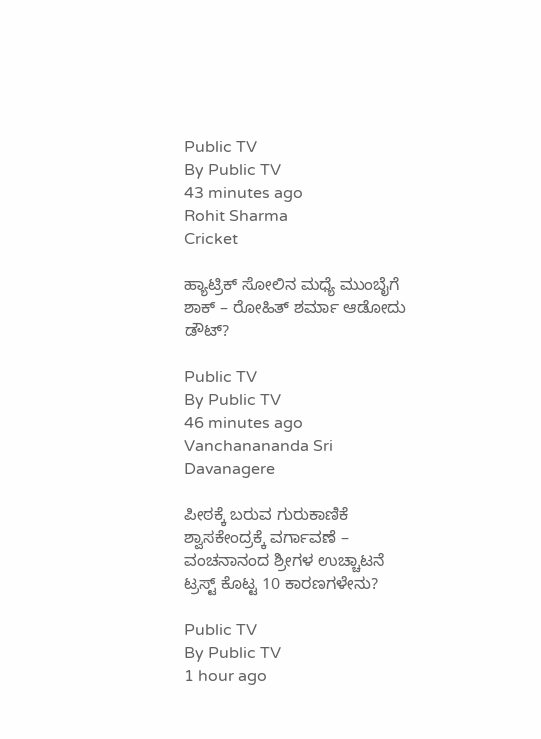Public TV
By Public TV
43 minutes ago
Rohit Sharma
Cricket

ಹ್ಯಾಟ್ರಿಕ್ ಸೋಲಿನ ಮಧ್ಯೆ ಮುಂಬೈಗೆ ಶಾಕ್ – ರೋಹಿತ್ ಶರ್ಮಾ ಆಡೋದು ಡೌಟ್?

Public TV
By Public TV
46 minutes ago
Vanchanananda Sri
Davanagere

ಪೀಠಕ್ಕೆ ಬರುವ ಗುರುಕಾಣಿಕೆ ಶ್ವಾಸಕೇಂದ್ರಕ್ಕೆ ವರ್ಗಾವಣೆ – ವಂಚನಾನಂದ ಶ್ರೀಗಳ ಉಚ್ಚಾಟನೆ ಟ್ರಸ್ಟ್‌ ಕೊಟ್ಟ 10 ಕಾರಣಗಳೇನು?

Public TV
By Public TV
1 hour ago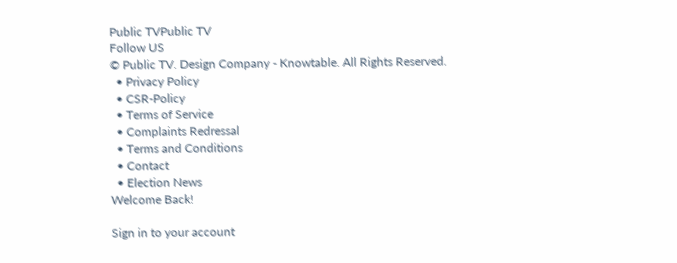Public TVPublic TV
Follow US
© Public TV. Design Company - Knowtable. All Rights Reserved.
  • Privacy Policy
  • CSR-Policy
  • Terms of Service
  • Complaints Redressal
  • Terms and Conditions
  • Contact
  • Election News
Welcome Back!

Sign in to your account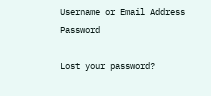Username or Email Address
Password

Lost your password?